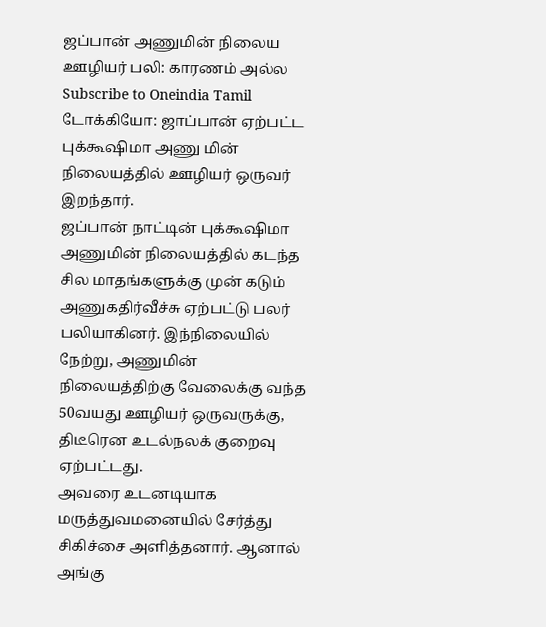ஜப்பான் அணுமின் நிலைய ஊழியர் பலி: காரணம் அல்ல
Subscribe to Oneindia Tamil
டோக்கியோ: ஜாப்பான் ஏற்பட்ட புக்கூஷிமா அணு மின் நிலையத்தில் ஊழியர் ஒருவர் இறந்தார்.
ஜப்பான் நாட்டின் புக்கூஷிமா அணுமின் நிலையத்தில் கடந்த சில மாதங்களுக்கு முன் கடும் அணுகதிர்வீச்சு ஏற்பட்டு பலர் பலியாகினர். இந்நிலையில் நேற்று, அணுமின் நிலையத்திற்கு வேலைக்கு வந்த 50வயது ஊழியர் ஒருவருக்கு, திடீரென உடல்நலக் குறைவு ஏற்பட்டது.
அவரை உடனடியாக மருத்துவமனையில் சேர்த்து சிகிச்சை அளித்தனார். ஆனால் அங்கு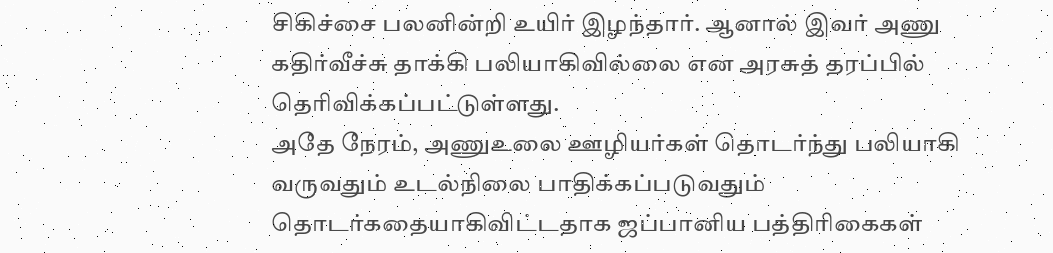சிகிச்சை பலனின்றி உயிர் இழந்தார். ஆனால் இவர் அணு கதிர்வீச்சு தாக்கி பலியாகிவில்லை என அரசுத் தரப்பில் தெரிவிக்கப்பட்டுள்ளது.
அதே நேரம், அணுஉலை ஊழியர்கள் தொடர்ந்து பலியாகி வருவதும் உடல்நிலை பாதிக்கப்படுவதும் தொடர்கதையாகிவிட்டதாக ஜப்பானிய பத்திரிகைகள்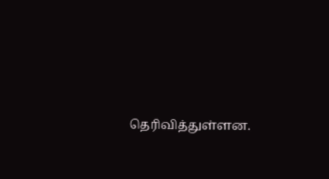தெரிவித்துள்ளன.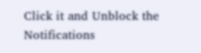Click it and Unblock the Notifications